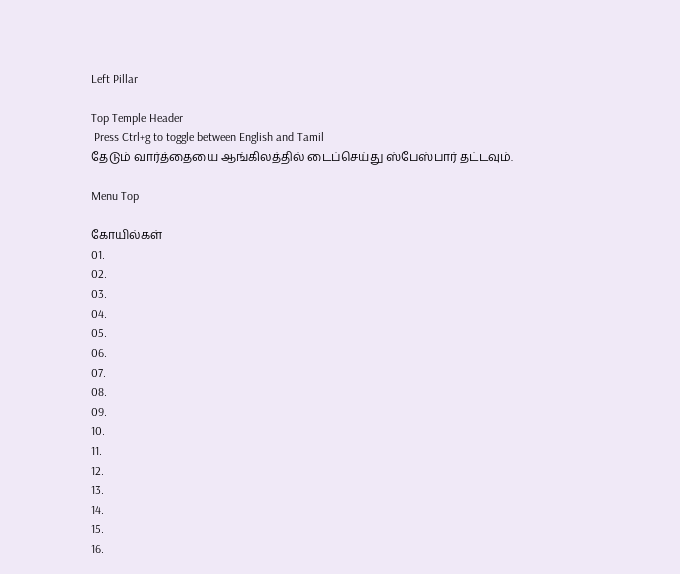Left Pillar

Top Temple Header
 Press Ctrl+g to toggle between English and Tamil
தேடும் வார்த்தையை ஆங்கிலத்தில் டைப்செய்து ஸ்பேஸ்பார் தட்டவும்.

Menu Top

கோயில்கள்
01.
02.
03.
04.
05.
06.
07.
08.
09.
10.
11.
12.
13.
14.
15.
16.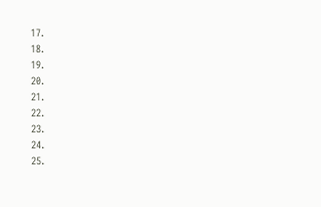17.
18.
19.
20.
21.
22.
23.
24.
25.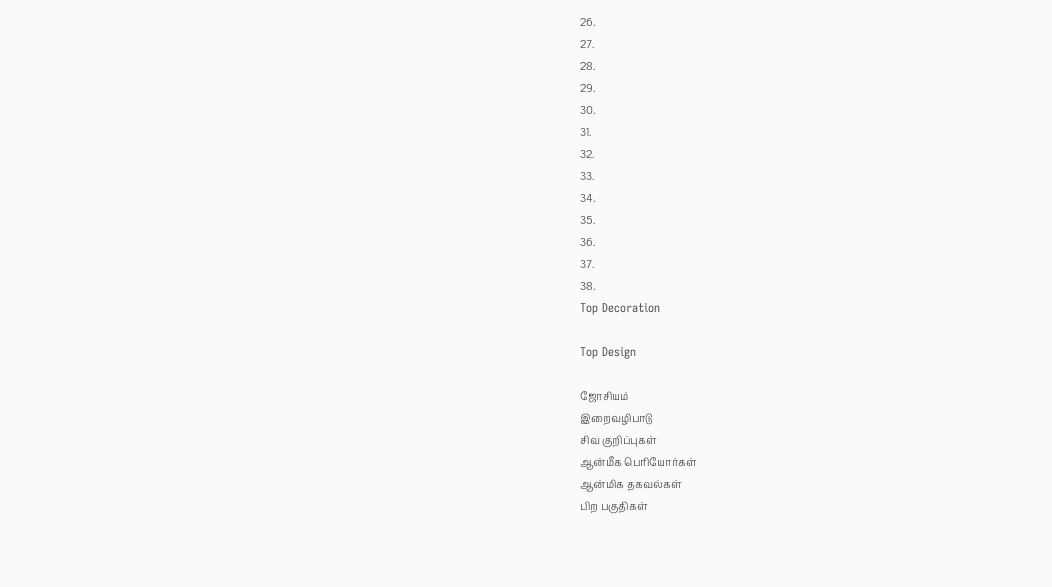26.
27.
28.
29.
30.
31.
32.
33.
34.
35.
36.
37.
38.
Top Decoration

Top Design

ஜோசியம்
இறைவழிபாடு
சிவ குறிப்புகள்
ஆன்மீக பெரியோர்கள்
ஆன்மிக தகவல்கள்
பிற பகுதிகள்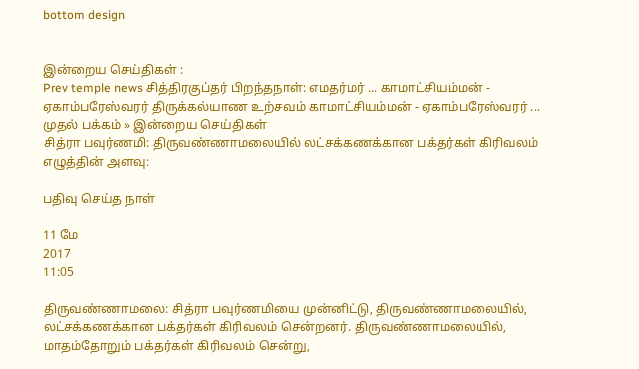bottom design


இன்றைய செய்திகள் :
Prev temple news சித்திரகுப்தர் பிறந்தநாள்: எமதர்மர் ... காமாட்சியம்மன் - ஏகாம்பரேஸ்வரர் திருக்கல்யாண உற்சவம் காமாட்சியம்மன் - ஏகாம்பரேஸ்வரர் ...
முதல் பக்கம் » இன்றைய செய்திகள்
சித்ரா பவுர்ணமி: திருவண்ணாமலையில் லட்சக்கணக்கான பக்தர்கள் கிரிவலம்
எழுத்தின் அளவு:

பதிவு செய்த நாள்

11 மே
2017
11:05

திருவண்ணாமலை: சித்ரா பவுர்ணமியை முன்னிட்டு, திருவண்ணாமலையில், லட்சக்கணக்கான பக்தர்கள் கிரிவலம் சென்றனர். திருவண்ணாமலையில், மாதம்தோறும் பக்தர்கள் கிரிவலம் சென்று,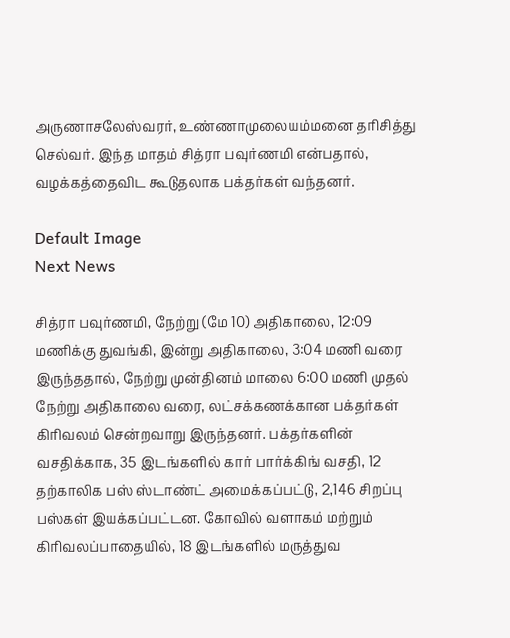அருணாசலேஸ்வரர், உண்ணாமுலையம்மனை தரிசித்து செல்வர். இந்த மாதம் சித்ரா பவுர்ணமி என்பதால், வழக்கத்தைவிட கூடுதலாக பக்தர்கள் வந்தனர்.

Default Image
Next News

சித்ரா பவுர்ணமி, நேற்று (மே 10) அதிகாலை, 12:09 மணிக்கு துவங்கி, இன்று அதிகாலை, 3:04 மணி வரை இருந்ததால், நேற்று முன்தினம் மாலை 6:00 மணி முதல் நேற்று அதிகாலை வரை, லட்சக்கணக்கான பக்தர்கள் கிரிவலம் சென்றவாறு இருந்தனர். பக்தர்களின் வசதிக்காக, 35 இடங்களில் கார் பார்க்கிங் வசதி, 12 தற்காலிக பஸ் ஸ்டாண்ட் அமைக்கப்பட்டு, 2,146 சிறப்பு பஸ்கள் இயக்கப்பட்டன. கோவில் வளாகம் மற்றும் கிரிவலப்பாதையில், 18 இடங்களில் மருத்துவ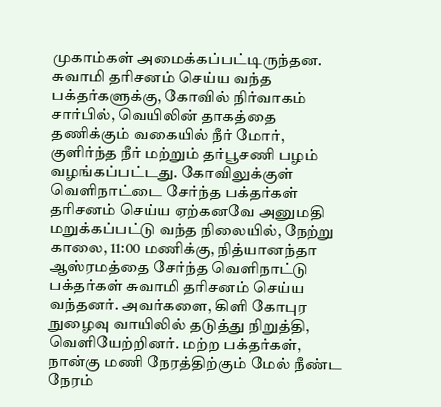முகாம்கள் அமைக்கப்பட்டிருந்தன. சுவாமி தரிசனம் செய்ய வந்த பக்தர்களுக்கு, கோவில் நிர்வாகம் சார்பில், வெயிலின் தாகத்தை தணிக்கும் வகையில் நீர் மோர், குளிர்ந்த நீர் மற்றும் தர்பூசணி பழம் வழங்கப்பட்டது. கோவிலுக்குள் வெளிநாட்டை சேர்ந்த பக்தர்கள் தரிசனம் செய்ய ஏற்கனவே அனுமதி மறுக்கப்பட்டு வந்த நிலையில், நேற்று காலை, 11:00 மணிக்கு, நித்யானந்தா ஆஸ்ரமத்தை சேர்ந்த வெளிநாட்டு பக்தர்கள் சுவாமி தரிசனம் செய்ய வந்தனர். அவர்களை, கிளி கோபுர நுழைவு வாயிலில் தடுத்து நிறுத்தி, வெளியேற்றினர். மற்ற பக்தர்கள், நான்கு மணி நேரத்திற்கும் மேல் நீண்ட நேரம்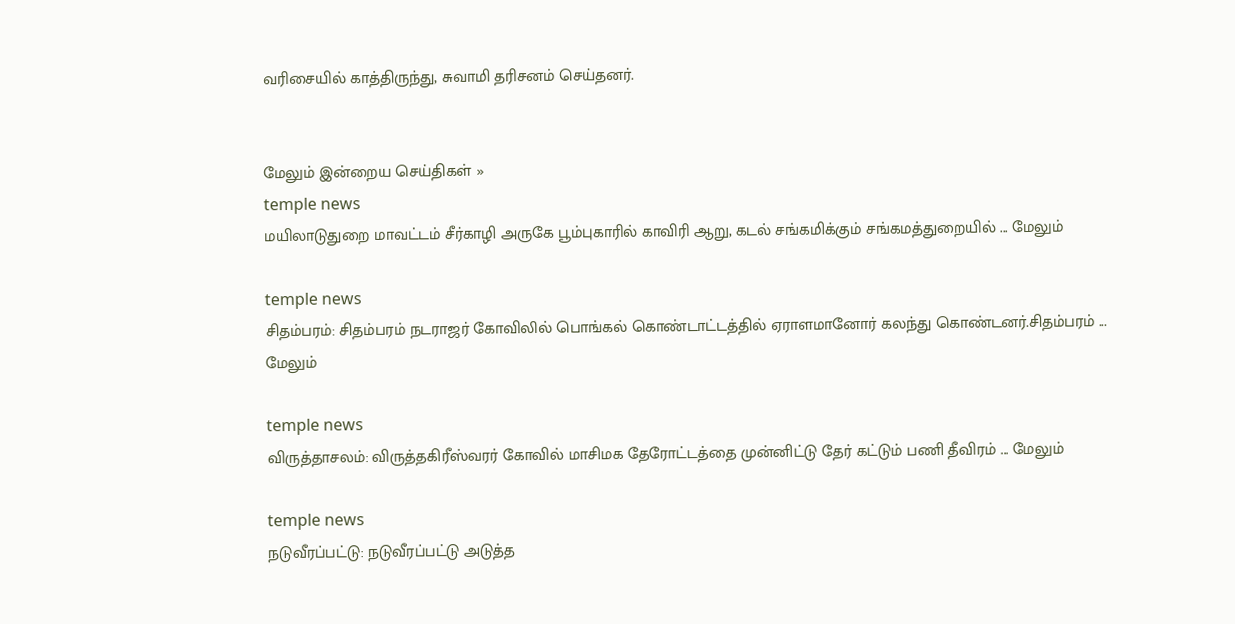வரிசையில் காத்திருந்து, சுவாமி தரிசனம் செய்தனர்.


மேலும் இன்றைய செய்திகள் »
temple news
மயிலாடுதுறை மாவட்டம் சீர்காழி அருகே பூம்புகாரில் காவிரி ஆறு, கடல் சங்கமிக்கும் சங்கமத்துறையில் ... மேலும்

temple news
சிதம்பரம்: சிதம்பரம் நடராஜர் கோவிலில் பொங்கல் கொண்டாட்டத்தில் ஏராளமானோர் கலந்து கொண்டனர்.சிதம்பரம் ... மேலும்

temple news
விருத்தாசலம்: விருத்தகிரீஸ்வரர் கோவில் மாசிமக தேரோட்டத்தை முன்னிட்டு தேர் கட்டும் பணி தீவிரம் ... மேலும்

temple news
நடுவீரப்பட்டு: நடுவீரப்பட்டு அடுத்த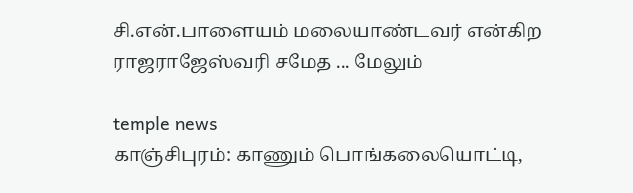சி.என்.பாளையம் மலையாண்டவர் என்கிற ராஜராஜேஸ்வரி சமேத ... மேலும்

temple news
காஞ்சிபுரம்: காணும் பொங்கலையொட்டி,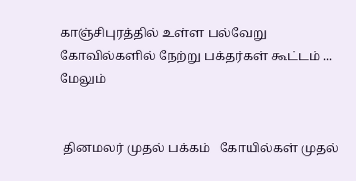காஞ்சிபுரத்தில் உள்ள பல்வேறு கோவில்களில் நேற்று பக்தர்கள் கூட்டம் ... மேலும்


 தினமலர் முதல் பக்கம்   கோயில்கள் முதல்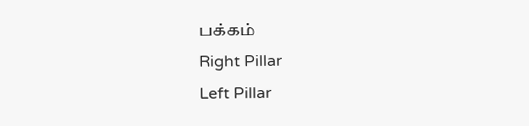பக்கம்
Right Pillar
Left Pillar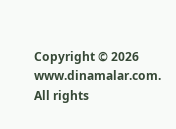Copyright © 2026 www.dinamalar.com. All rights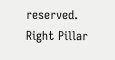reserved.
Right Pillar